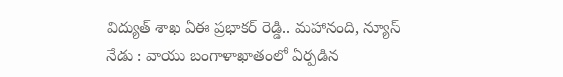విద్యుత్ శాఖ ఏఈ ప్రభాకర్ రెడ్డి.. మహానంది, న్యూస్ నేడు : వాయు బంగాళాఖాతంలో ఏర్పడిన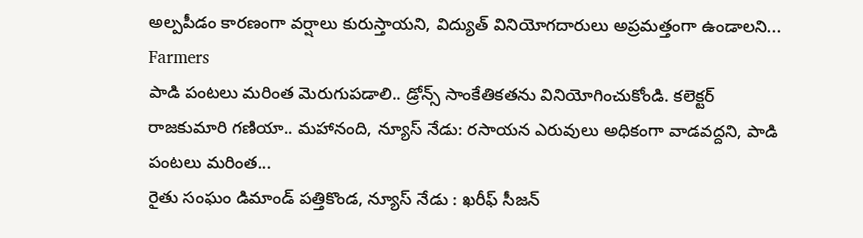అల్పపీడం కారణంగా వర్షాలు కురుస్తాయని, విద్యుత్ వినియోగదారులు అప్రమత్తంగా ఉండాలని...
Farmers
పాడి పంటలు మరింత మెరుగుపడాలి.. డ్రోన్స్ సాంకేతికతను వినియోగించుకోండి. కలెక్టర్ రాజకుమారి గణియా.. మహానంది, న్యూస్ నేడు: రసాయన ఎరువులు అధికంగా వాడవద్దని, పాడి పంటలు మరింత...
రైతు సంఘం డిమాండ్ పత్తికొండ, న్యూస్ నేడు : ఖరీఫ్ సీజన్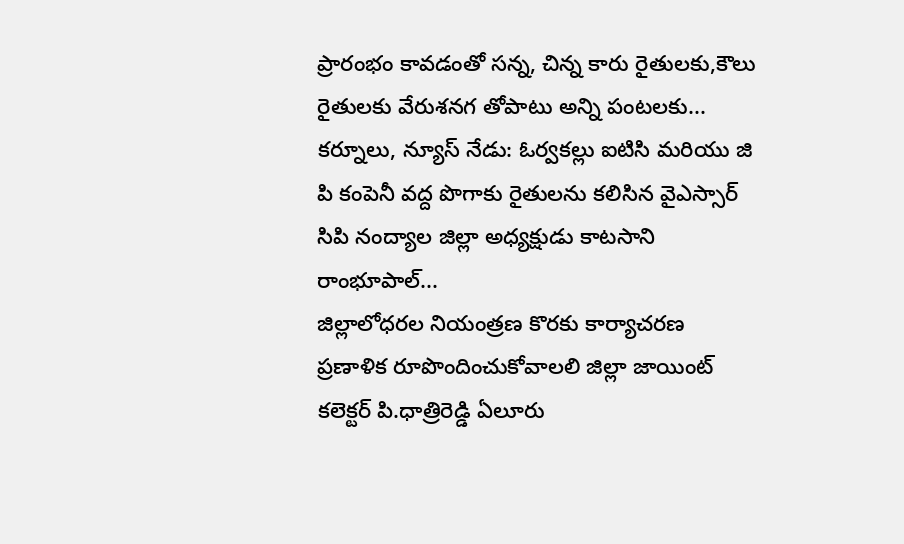ప్రారంభం కావడంతో సన్న, చిన్న కారు రైతులకు,కౌలు రైతులకు వేరుశనగ తోపాటు అన్ని పంటలకు...
కర్నూలు, న్యూస్ నేడు: ఓర్వకల్లు ఐటిసి మరియు జి పి కంపెనీ వద్ద పొగాకు రైతులను కలిసిన వైఎస్సార్ సిపి నంద్యాల జిల్లా అధ్యక్షుడు కాటసాని రాంభూపాల్...
జిల్లాలోధరల నియంత్రణ కొరకు కార్యాచరణ ప్రణాళిక రూపొందించుకోవాలలి జిల్లా జాయింట్ కలెక్టర్ పి.ధాత్రిరెడ్డి ఏలూరు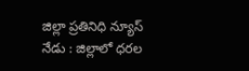జిల్లా ప్రతినిధి న్యూస్ నేడు : జిల్లాలో ధరల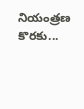నియంత్రణ కొరకు...